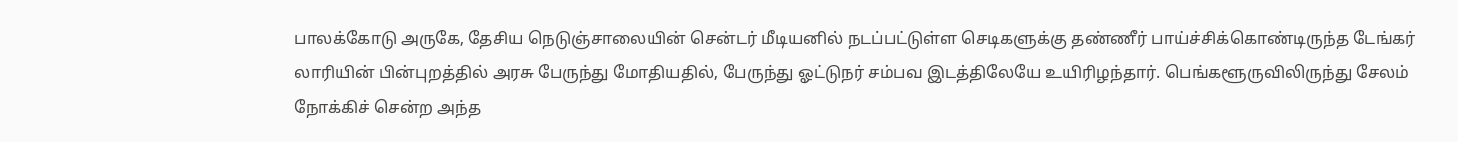பாலக்கோடு அருகே, தேசிய நெடுஞ்சாலையின் சென்டர் மீடியனில் நடப்பட்டுள்ள செடிகளுக்கு தண்ணீர் பாய்ச்சிக்கொண்டிருந்த டேங்கர் லாரியின் பின்புறத்தில் அரசு பேருந்து மோதியதில், பேருந்து ஓட்டுநர் சம்பவ இடத்திலேயே உயிரிழந்தார். பெங்களூருவிலிருந்து சேலம் நோக்கிச் சென்ற அந்த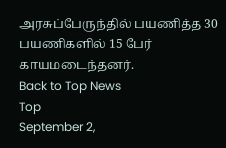அரசுப்பேருந்தில் பயணித்த 30 பயணிகளில் 15 பேர் காயமடைந்தனர்.
Back to Top News
Top
September 2,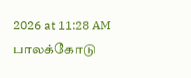2026 at 11:28 AM
பாலக்கோடு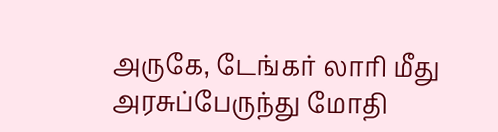அருகே, டேங்கர் லாரி மீது அரசுப்பேருந்து மோதி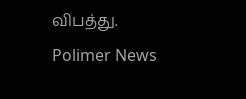விபத்து.
Polimer News